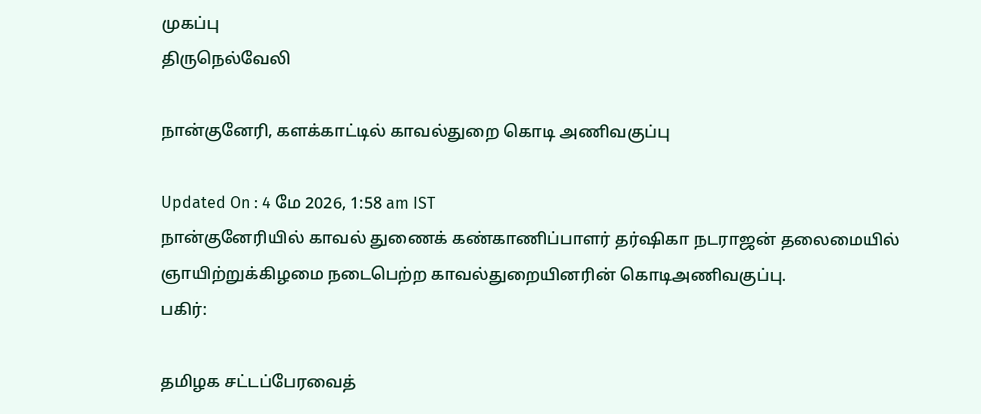முகப்பு
திருநெல்வேலி

நான்குனேரி, களக்காட்டில் காவல்துறை கொடி அணிவகுப்பு

Updated On : 4 மே 2026, 1:58 am IST
நான்குனேரியில் காவல் துணைக் கண்காணிப்பாளர் தர்ஷிகா நடராஜன் தலைமையில் ஞாயிற்றுக்கிழமை நடைபெற்ற காவல்துறையினரின் கொடிஅணிவகுப்பு.
பகிர்:

தமிழக சட்டப்பேரவைத்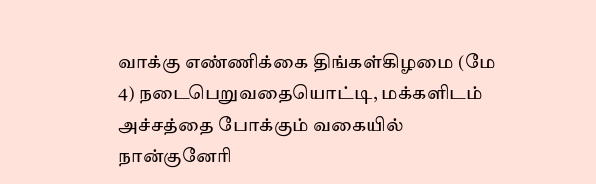வாக்கு எண்ணிக்கை திங்கள்கிழமை (மே 4) நடைபெறுவதையொட்டி, மக்களிடம் அச்சத்தை போக்கும் வகையில் நான்குனேரி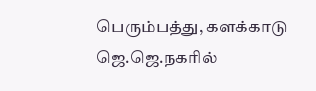பெரும்பத்து, களக்காடு ஜெ.ஜெ.நகரில்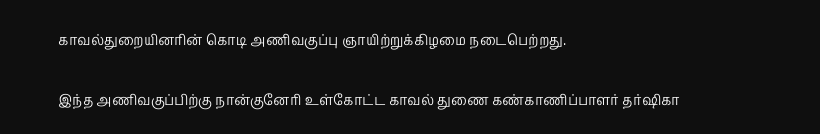காவல்துறையினரின் கொடி அணிவகுப்பு ஞாயிற்றுக்கிழமை நடைபெற்றது.

இந்த அணிவகுப்பிற்கு நான்குனேரி உள்கோட்ட காவல் துணை கண்காணிப்பாளர் தர்ஷிகா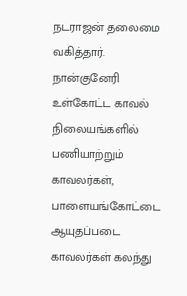நடராஜன் தலைமை வகித்தார். நான்குனேரி உள்கோட்ட காவல் நிலையங்களில் பணியாற்றும் காவலர்கள், பாளையங்கோட்டை ஆயுதப்படை காவலர்கள் கலந்து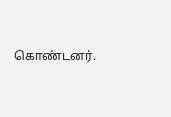கொண்டனர்.